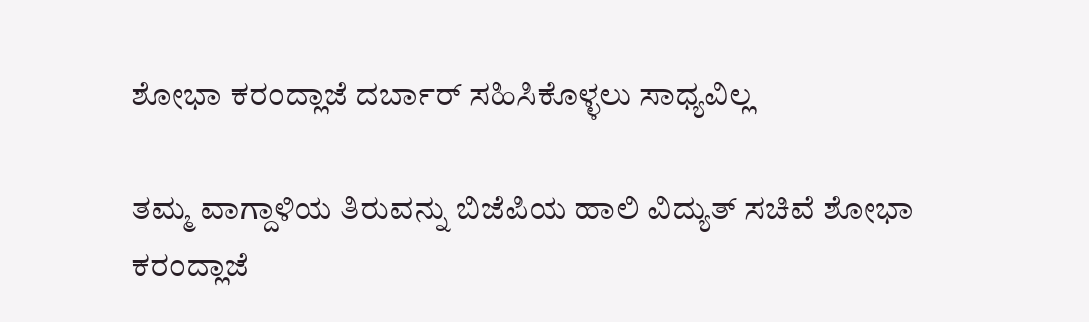ಶೋಭಾ ಕರಂದ್ಲಾಜೆ ದರ್ಬಾರ್ ಸಹಿಸಿಕೊಳ್ಳಲು ಸಾಧ್ಯವಿಲ್ಲ

ತಮ್ಮ ವಾಗ್ದಾಳಿಯ ತಿರುವನ್ನು ಬಿಜೆಪಿಯ ಹಾಲಿ ವಿದ್ಯುತ್ ಸಚಿವೆ ಶೋಭಾ ಕರಂದ್ಲಾಜೆ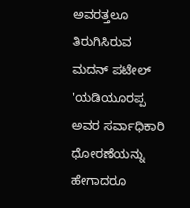ಅವರತ್ತಲೂ ತಿರುಗಿಸಿರುವ ಮದನ್ ಪಟೇಲ್ 'ಯಡಿಯೂರಪ್ಪ ಅವರ ಸರ್ವಾಧಿಕಾರಿ ಧೋರಣೆಯನ್ನು ಹೇಗಾದರೂ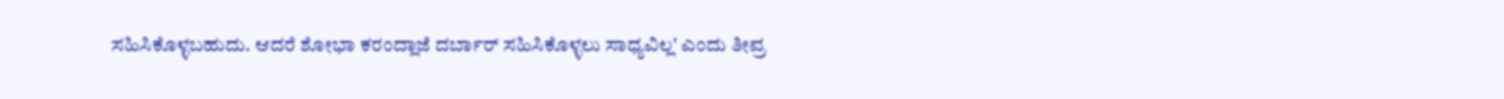ಸಹಿಸಿಕೊಳ್ಳಬಹುದು. ಆದರೆ ಶೋಭಾ ಕರಂದ್ಲಾಜೆ ದರ್ಬಾರ್ ಸಹಿಸಿಕೊಳ್ಳಲು ಸಾಧ್ಯವಿಲ್ಲ' ಎಂದು ತೀವ್ರ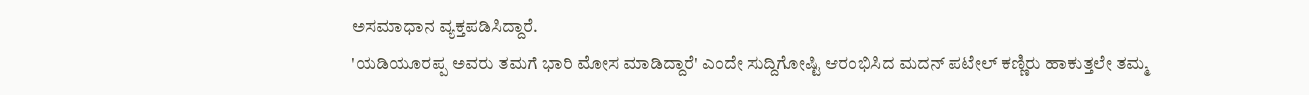ಅಸಮಾಧಾನ ವ್ಯಕ್ತಪಡಿಸಿದ್ದಾರೆ.
'ಯಡಿಯೂರಪ್ಪ ಅವರು ತಮಗೆ ಭಾರಿ ಮೋಸ ಮಾಡಿದ್ದಾರೆ' ಎಂದೇ ಸುದ್ದಿಗೋಷ್ಟಿ ಆರಂಭಿಸಿದ ಮದನ್ ಪಟೇಲ್ ಕಣ್ಣಿರು ಹಾಕುತ್ತಲೇ ತಮ್ಮ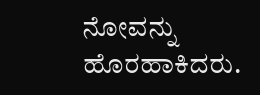ನೋವನ್ನು ಹೊರಹಾಕಿದರು.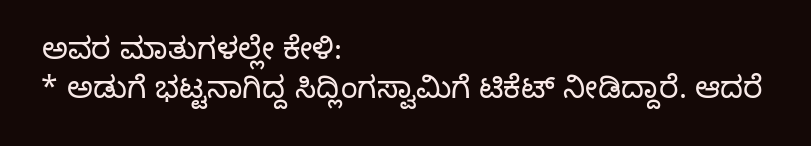ಅವರ ಮಾತುಗಳಲ್ಲೇ ಕೇಳಿ:
* ಅಡುಗೆ ಭಟ್ಟನಾಗಿದ್ದ ಸಿದ್ಲಿಂಗಸ್ವಾಮಿಗೆ ಟಿಕೆಟ್ ನೀಡಿದ್ದಾರೆ. ಆದರೆ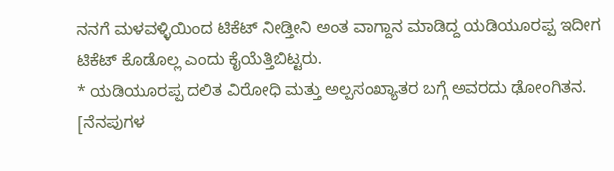ನನಗೆ ಮಳವಳ್ಳಿಯಿಂದ ಟಿಕೆಟ್ ನೀಡ್ತೀನಿ ಅಂತ ವಾಗ್ದಾನ ಮಾಡಿದ್ದ ಯಡಿಯೂರಪ್ಪ ಇದೀಗ ಟಿಕೆಟ್ ಕೊಡೊಲ್ಲ ಎಂದು ಕೈಯೆತ್ತಿಬಿಟ್ಟರು.
* ಯಡಿಯೂರಪ್ಪ ದಲಿತ ವಿರೋಧಿ ಮತ್ತು ಅಲ್ಪಸಂಖ್ಯಾತರ ಬಗ್ಗೆ ಅವರದು ಢೋಂಗಿತನ. [ನೆನಪುಗಳ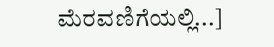ಮೆರವಣಿಗೆಯಲ್ಲಿ...]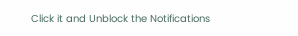Click it and Unblock the Notifications